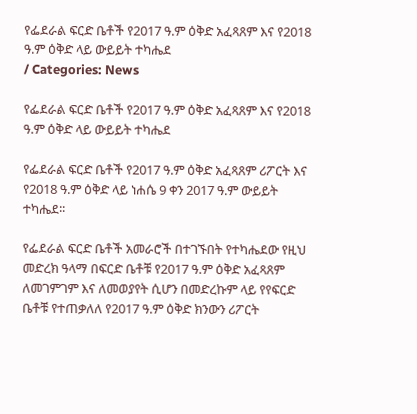የፌደራል ፍርድ ቤቶች የ2017 ዓ.ም ዕቅድ አፈጻጸም እና የ2018 ዓ.ም ዕቅድ ላይ ውይይት ተካሔደ
/ Categories: News

የፌደራል ፍርድ ቤቶች የ2017 ዓ.ም ዕቅድ አፈጻጸም እና የ2018 ዓ.ም ዕቅድ ላይ ውይይት ተካሔደ

የፌደራል ፍርድ ቤቶች የ2017 ዓ.ም ዕቅድ አፈጻጸም ሪፖርት እና የ2018 ዓ.ም ዕቅድ ላይ ነሐሴ 9 ቀን 2017 ዓ.ም ውይይት ተካሔደ፡፡

የፌደራል ፍርድ ቤቶች አመራሮች በተገኙበት የተካሔደው የዚህ መድረክ ዓላማ በፍርድ ቤቶቹ የ2017 ዓ.ም ዕቅድ አፈጻጸም ለመገምገም እና ለመወያየት ሲሆን በመድረኩም ላይ የየፍርድ ቤቶቹ የተጠቃለለ የ2017 ዓ.ም ዕቅድ ክንውን ሪፖርት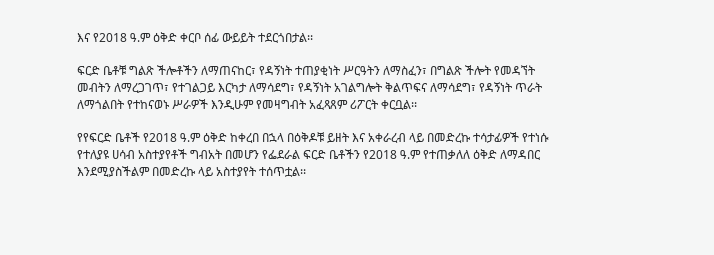እና የ2018 ዓ.ም ዕቅድ ቀርቦ ሰፊ ውይይት ተደርጎበታል፡፡

ፍርድ ቤቶቹ ግልጽ ችሎቶችን ለማጠናከር፣ የዳኝነት ተጠያቂነት ሥርዓትን ለማስፈን፣ በግልጽ ችሎት የመዳኘት መብትን ለማረጋገጥ፣ የተገልጋይ እርካታ ለማሳደግ፣ የዳኝነት አገልግሎት ቅልጥፍና ለማሳደግ፣ የዳኝነት ጥራት ለማጎልበት የተከናወኑ ሥራዎች እንዲሁም የመዛግብት አፈጻጸም ሪፖርት ቀርቧል፡፡

የየፍርድ ቤቶች የ2018 ዓ.ም ዕቅድ ከቀረበ በኋላ በዕቅዶቹ ይዘት እና አቀራረብ ላይ በመድረኩ ተሳታፊዎች የተነሱ የተለያዩ ሀሳብ አስተያየቶች ግብአት በመሆን የፌደራል ፍርድ ቤቶችን የ2018 ዓ.ም የተጠቃለለ ዕቅድ ለማዳበር እንደሚያስችልም በመድረኩ ላይ አስተያየት ተሰጥቷል፡፡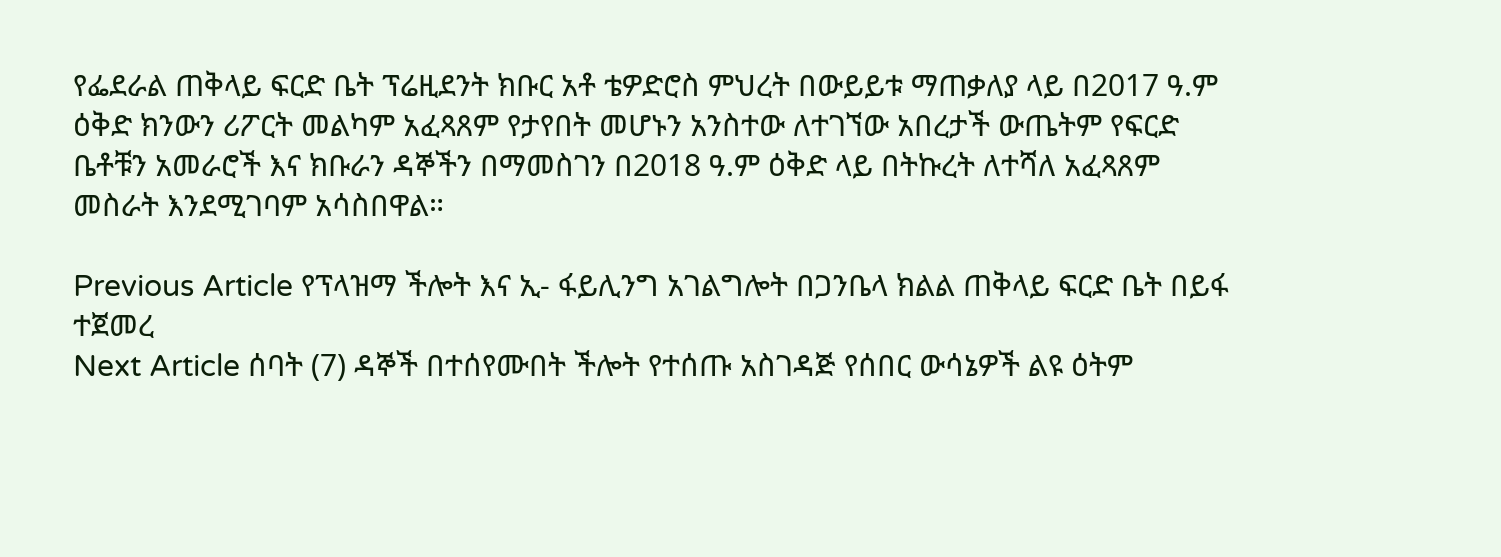የፌደራል ጠቅላይ ፍርድ ቤት ፕሬዚደንት ክቡር አቶ ቴዎድሮስ ምህረት በውይይቱ ማጠቃለያ ላይ በ2017 ዓ.ም ዕቅድ ክንውን ሪፖርት መልካም አፈጻጸም የታየበት መሆኑን አንስተው ለተገኘው አበረታች ውጤትም የፍርድ ቤቶቹን አመራሮች እና ክቡራን ዳኞችን በማመስገን በ2018 ዓ.ም ዕቅድ ላይ በትኩረት ለተሻለ አፈጻጸም መስራት እንደሚገባም አሳስበዋል።

Previous Article የፕላዝማ ችሎት እና ኢ- ፋይሊንግ አገልግሎት በጋንቤላ ክልል ጠቅላይ ፍርድ ቤት በይፋ ተጀመረ
Next Article ሰባት (7) ዳኞች በተሰየሙበት ችሎት የተሰጡ አስገዳጅ የሰበር ውሳኔዎች ልዩ ዕትም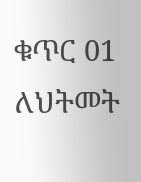ቁጥር 01 ለህትመት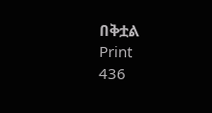በቅቷል
Print
436